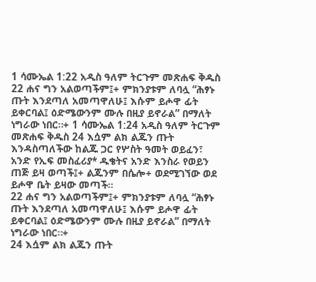1 ሳሙኤል 1:22 አዲስ ዓለም ትርጉም መጽሐፍ ቅዱስ 22 ሐና ግን አልወጣችም፤+ ምክንያቱም ለባሏ “ሕፃኑ ጡት እንደጣለ አመጣዋለሁ፤ እሱም ይሖዋ ፊት ይቀርባል፤ ዕድሜውንም ሙሉ በዚያ ይኖራል” በማለት ነግራው ነበር።+ 1 ሳሙኤል 1:24 አዲስ ዓለም ትርጉም መጽሐፍ ቅዱስ 24 እሷም ልክ ልጁን ጡት እንዳስጣለችው ከልጁ ጋር የሦስት ዓመት ወይፈን፣ አንድ የኢፍ መስፈሪያ* ዱቄትና አንድ እንስራ የወይን ጠጅ ይዛ ወጣች፤+ ልጁንም በሴሎ+ ወደሚገኘው ወደ ይሖዋ ቤት ይዛው መጣች።
22 ሐና ግን አልወጣችም፤+ ምክንያቱም ለባሏ “ሕፃኑ ጡት እንደጣለ አመጣዋለሁ፤ እሱም ይሖዋ ፊት ይቀርባል፤ ዕድሜውንም ሙሉ በዚያ ይኖራል” በማለት ነግራው ነበር።+
24 እሷም ልክ ልጁን ጡት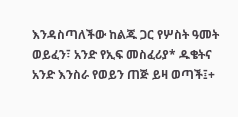እንዳስጣለችው ከልጁ ጋር የሦስት ዓመት ወይፈን፣ አንድ የኢፍ መስፈሪያ* ዱቄትና አንድ እንስራ የወይን ጠጅ ይዛ ወጣች፤+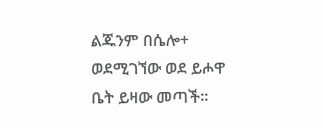ልጁንም በሴሎ+ ወደሚገኘው ወደ ይሖዋ ቤት ይዛው መጣች።